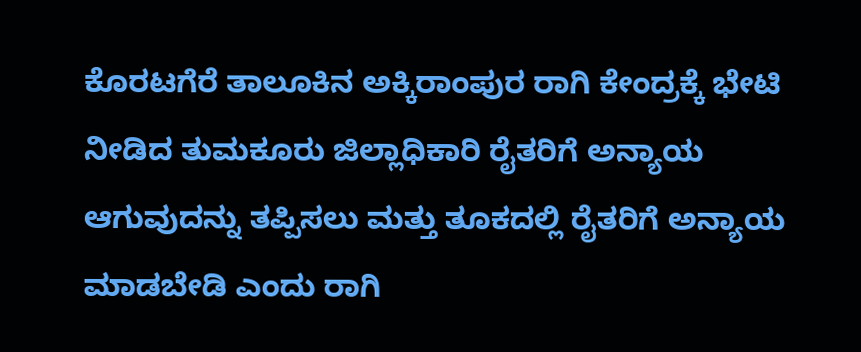ಕೊರಟಗೆರೆ ತಾಲೂಕಿನ ಅಕ್ಕಿರಾಂಪುರ ರಾಗಿ ಕೇಂದ್ರಕ್ಕೆ ಭೇಟಿ ನೀಡಿದ ತುಮಕೂರು ಜಿಲ್ಲಾಧಿಕಾರಿ ರೈತರಿಗೆ ಅನ್ಯಾಯ ಆಗುವುದನ್ನು ತಪ್ಪಿಸಲು ಮತ್ತು ತೂಕದಲ್ಲಿ ರೈತರಿಗೆ ಅನ್ಯಾಯ ಮಾಡಬೇಡಿ ಎಂದು ರಾಗಿ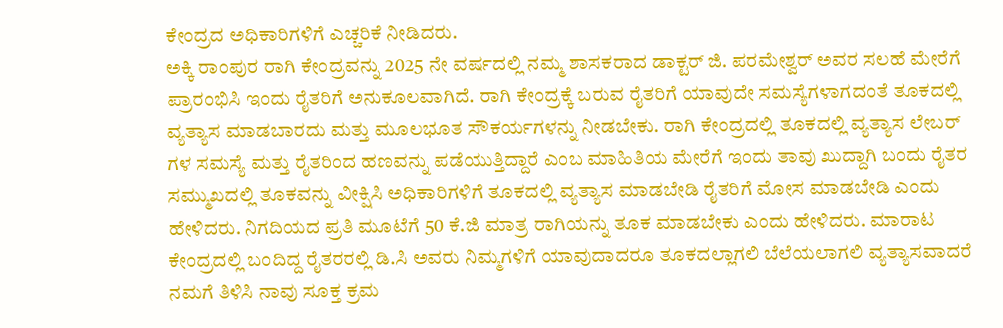ಕೇಂದ್ರದ ಅಧಿಕಾರಿಗಳಿಗೆ ಎಚ್ಚರಿಕೆ ನೀಡಿದರು.
ಅಕ್ಕಿ ರಾಂಪುರ ರಾಗಿ ಕೇಂದ್ರವನ್ನು 2025 ನೇ ವರ್ಷದಲ್ಲಿ ನಮ್ಮ ಶಾಸಕರಾದ ಡಾಕ್ಟರ್ ಜಿ. ಪರಮೇಶ್ವರ್ ಅವರ ಸಲಹೆ ಮೇರೆಗೆ ಪ್ರಾರಂಭಿಸಿ ಇಂದು ರೈತರಿಗೆ ಅನುಕೂಲವಾಗಿದೆ. ರಾಗಿ ಕೇಂದ್ರಕ್ಕೆ ಬರುವ ರೈತರಿಗೆ ಯಾವುದೇ ಸಮಸ್ಯೆಗಳಾಗದಂತೆ ತೂಕದಲ್ಲಿ ವ್ಯತ್ಯಾಸ ಮಾಡಬಾರದು ಮತ್ತು ಮೂಲಭೂತ ಸೌಕರ್ಯಗಳನ್ನು ನೀಡಬೇಕು. ರಾಗಿ ಕೇಂದ್ರದಲ್ಲಿ ತೂಕದಲ್ಲಿ ವ್ಯತ್ಯಾಸ ಲೇಬರ್ ಗಳ ಸಮಸ್ಯೆ ಮತ್ತು ರೈತರಿಂದ ಹಣವನ್ನು ಪಡೆಯುತ್ತಿದ್ದಾರೆ ಎಂಬ ಮಾಹಿತಿಯ ಮೇರೆಗೆ ಇಂದು ತಾವು ಖುದ್ದಾಗಿ ಬಂದು ರೈತರ ಸಮ್ಮುಖದಲ್ಲಿ ತೂಕವನ್ನು ವೀಕ್ಷಿಸಿ ಅಧಿಕಾರಿಗಳಿಗೆ ತೂಕದಲ್ಲಿ ವ್ಯತ್ಯಾಸ ಮಾಡಬೇಡಿ ರೈತರಿಗೆ ಮೋಸ ಮಾಡಬೇಡಿ ಎಂದು ಹೇಳಿದರು. ನಿಗದಿಯದ ಪ್ರತಿ ಮೂಟೆಗೆ 50 ಕೆ.ಜಿ ಮಾತ್ರ ರಾಗಿಯನ್ನು ತೂಕ ಮಾಡಬೇಕು ಎಂದು ಹೇಳಿದರು. ಮಾರಾಟ ಕೇಂದ್ರದಲ್ಲಿ ಬಂದಿದ್ದ ರೈತರರಲ್ಲಿ ಡಿ.ಸಿ ಅವರು ನಿಮ್ಮಗಳಿಗೆ ಯಾವುದಾದರೂ ತೂಕದಲ್ಲಾಗಲಿ ಬೆಲೆಯಲಾಗಲಿ ವ್ಯತ್ಯಾಸವಾದರೆ ನಮಗೆ ತಿಳಿಸಿ ನಾವು ಸೂಕ್ತ ಕ್ರಮ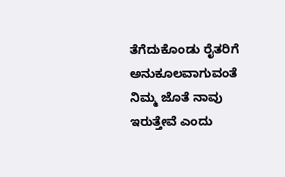ತೆಗೆದುಕೊಂಡು ರೈತರಿಗೆ ಅನುಕೂಲವಾಗುವಂತೆ ನಿಮ್ಮ ಜೊತೆ ನಾವು ಇರುತ್ತೇವೆ ಎಂದು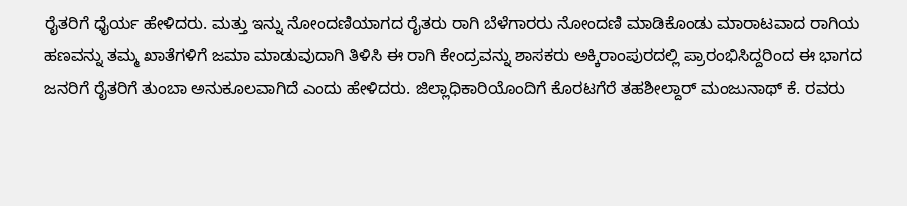ರೈತರಿಗೆ ಧೈರ್ಯ ಹೇಳಿದರು. ಮತ್ತು ಇನ್ನು ನೋಂದಣಿಯಾಗದ ರೈತರು ರಾಗಿ ಬೆಳೆಗಾರರು ನೋಂದಣಿ ಮಾಡಿಕೊಂಡು ಮಾರಾಟವಾದ ರಾಗಿಯ ಹಣವನ್ನು ತಮ್ಮ ಖಾತೆಗಳಿಗೆ ಜಮಾ ಮಾಡುವುದಾಗಿ ತಿಳಿಸಿ ಈ ರಾಗಿ ಕೇಂದ್ರವನ್ನು ಶಾಸಕರು ಅಕ್ಕಿರಾಂಪುರದಲ್ಲಿ ಪ್ರಾರಂಭಿಸಿದ್ದರಿಂದ ಈ ಭಾಗದ ಜನರಿಗೆ ರೈತರಿಗೆ ತುಂಬಾ ಅನುಕೂಲವಾಗಿದೆ ಎಂದು ಹೇಳಿದರು. ಜಿಲ್ಲಾಧಿಕಾರಿಯೊಂದಿಗೆ ಕೊರಟಗೆರೆ ತಹಶೀಲ್ದಾರ್ ಮಂಜುನಾಥ್ ಕೆ. ರವರು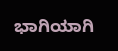ಭಾಗಿಯಾಗಿ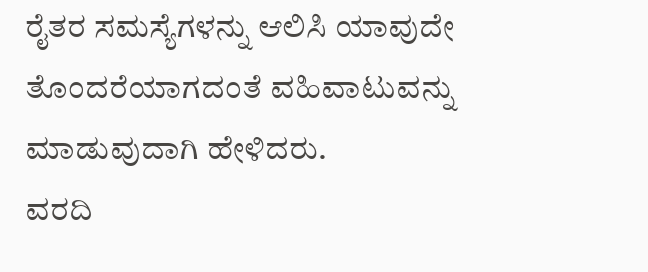ರೈತರ ಸಮಸ್ಯೆಗಳನ್ನು ಆಲಿಸಿ ಯಾವುದೇ ತೊಂದರೆಯಾಗದಂತೆ ವಹಿವಾಟುವನ್ನು ಮಾಡುವುದಾಗಿ ಹೇಳಿದರು.
ವರದಿ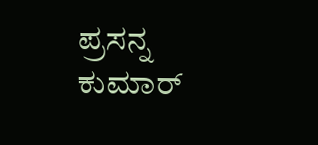ಪ್ರಸನ್ನ ಕುಮಾರ್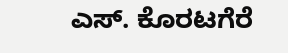ಎಸ್. ಕೊರಟಗೆರೆ